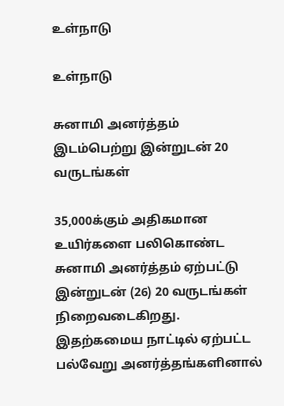உள்நாடு

உள்நாடு

சுனாமி அனர்த்தம் இடம்பெற்று இன்றுடன் 20 வருடங்கள்

35,000க்கும் அதிகமான உயிர்களை பலிகொண்ட சுனாமி அனர்த்தம் ஏற்பட்டு இன்றுடன் (26) 20 வருடங்கள் நிறைவடைகிறது. இதற்கமைய நாட்டில் ஏற்பட்ட பல்வேறு அனர்த்தங்களினால்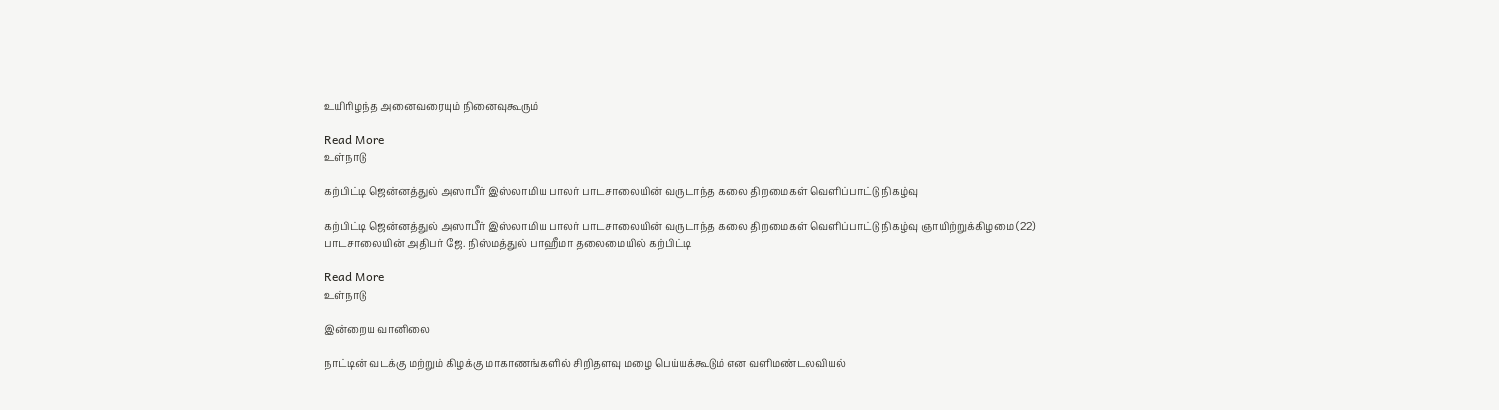உயிரிழந்த அனைவரையும் நினைவுகூரும்

Read More
உள்நாடு

கற்பிட்டி ஜென்னத்துல் அஸாபீர் இஸ்லாமிய பாலர் பாடசாலையின் வருடாந்த கலை திறமைகள் வெளிப்பாட்டு நிகழ்வு

கற்பிட்டி ஜென்னத்துல் அஸாபீர் இஸ்லாமிய பாலர் பாடசாலையின் வருடாந்த கலை திறமைகள் வெளிப்பாட்டு நிகழ்வு ஞாயிற்றுக்கிழமை (22) பாடசாலையின் அதிபர் ஜே. நிஸ்மத்துல் பாஹீமா தலைமையில் கற்பிட்டி

Read More
உள்நாடு

இன்றைய வானிலை

நா‌ட்டி‌ன் வடக்கு மற்றும் கிழக்கு மாகாணங்களில் சிறிதளவு மழை பெய்யக்கூடும் என வளிமண்டலவியல்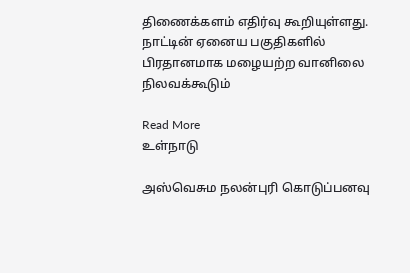திணைக்களம் எதிர்வு கூறியுள்ளது. நாட்டின் ஏனைய பகுதிகளில் பிரதானமாக மழையற்ற வானிலை நிலவக்கூடும்

Read More
உள்நாடு

அஸ்வெசும நலன்புரி கொடுப்பனவு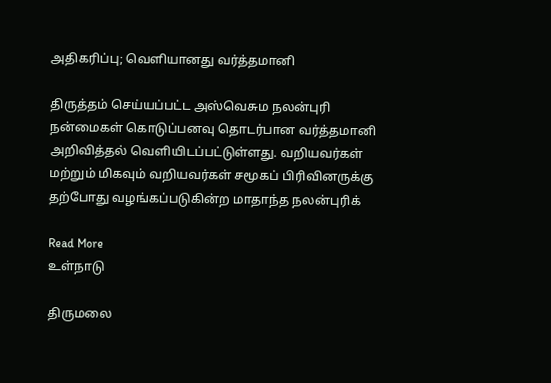அதிகரிப்பு; வெளியானது வர்த்தமானி

திருத்தம் செய்யப்பட்ட அஸ்வெசும நலன்புரி நன்மைகள் கொடுப்பனவு தொடர்பான வர்த்தமானி அறிவித்தல் வௌியிடப்பட்டுள்ளது. வறியவர்கள் மற்றும் மிகவும் வறியவர்கள் சமூகப் பிரிவினருக்கு தற்போது வழங்கப்படுகின்ற மாதாந்த நலன்புரிக்

Read More
உள்நாடு

திருமலை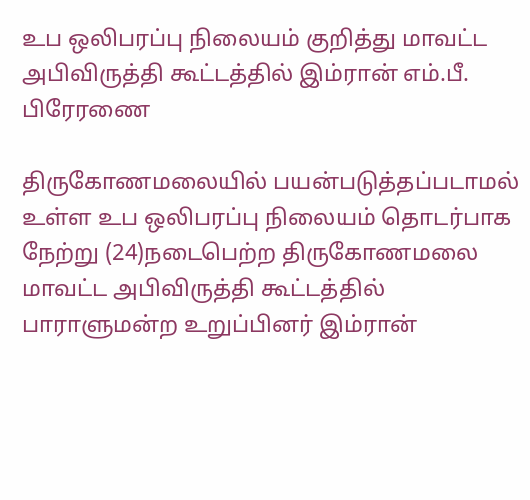உப ஒலிபரப்பு நிலையம் குறித்து மாவட்ட அபிவிருத்தி கூட்டத்தில் இம்ரான் எம்.பீ. பிரேரணை

திருகோணமலையில் பயன்படுத்தப்படாமல் உள்ள உப ஒலிபரப்பு நிலையம் தொடர்பாக நேற்று (24)நடைபெற்ற திருகோணமலை மாவட்ட அபிவிருத்தி கூட்டத்தில் பாராளுமன்ற உறுப்பினர் இம்ரான்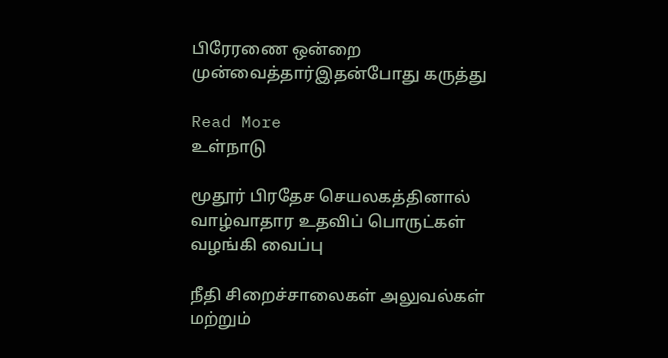பிரேரணை ஒன்றை முன்வைத்தார்இதன்போது கருத்து

Read More
உள்நாடு

மூதூர் பிரதேச செயலகத்தினால் வாழ்வாதார உதவிப் பொருட்கள் வழங்கி வைப்பு

நீதி சிறைச்சாலைகள் அலுவல்கள் மற்றும்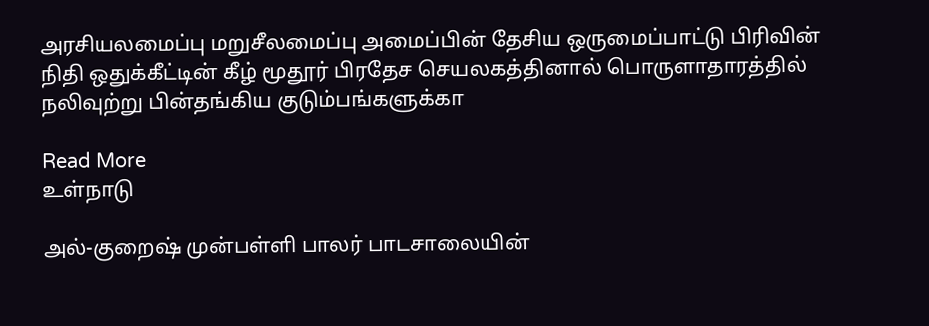அரசியலமைப்பு மறுசீலமைப்பு அமைப்பின் தேசிய ஒருமைப்பாட்டு பிரிவின் நிதி ஒதுக்கீட்டின் கீழ் மூதூர் பிரதேச செயலகத்தினால் பொருளாதாரத்தில் நலிவுற்று பின்தங்கிய குடும்பங்களுக்கா

Read More
உள்நாடு

அல்-குறைஷ் முன்பள்ளி பாலர் பாடசாலையின்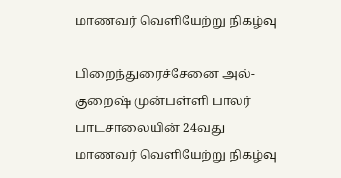மாணவர் வெளியேற்று நிகழ்வு

பிறைந்துரைச்சேனை அல்-குறைஷ் முன்பள்ளி பாலர் பாடசாலையின் 24வது மாணவர் வெளியேற்று நிகழ்வு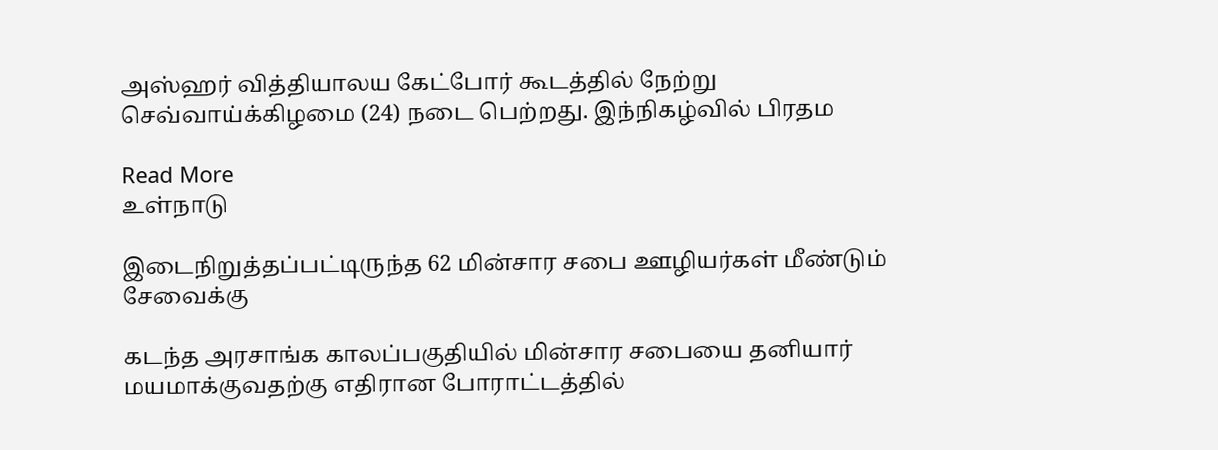அஸ்ஹர் வித்தியாலய கேட்போர் கூடத்தில் நேற்று செவ்வாய்க்கிழமை (24) நடை பெற்றது. இந்நிகழ்வில் பிரதம

Read More
உள்நாடு

இடைநிறுத்தப்பட்டிருந்த 62 மின்சார சபை ஊழியர்கள் மீண்டும் சேவைக்கு

கடந்த அரசாங்க காலப்பகுதியில் மின்சார சபையை தனியார் மயமாக்குவதற்கு எதிரான போராட்டத்தில்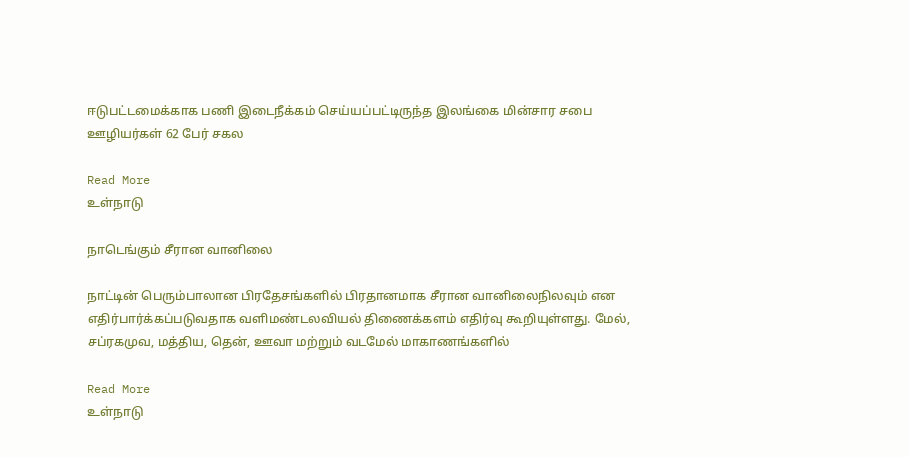ஈடுபட்டமைக்காக பணி இடைநீக்கம் செய்யப்பட்டிருந்த இலங்கை மின்சார சபை ஊழியர்கள் 62 பேர் சகல

Read More
உள்நாடு

நாடெங்கும் சீரான வானிலை

நாட்டின் பெரும்பாலான பிரதேசங்களில் பிரதானமாக சீரான வானிலைநிலவும் என எதிர்பார்க்கப்படுவதாக வளிமண்டலவியல் திணைக்களம் எதிர்வு கூறியுள்ளது. மேல், சப்ரகமுவ, மத்திய, தென், ஊவா மற்றும் வடமேல் மாகாணங்களில்

Read More
உள்நாடு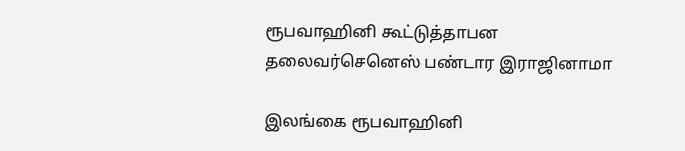ரூபவாஹினி கூட்டுத்தாபன தலைவர்செனெஸ் பண்டார இராஜினாமா

இலங்கை ரூபவாஹினி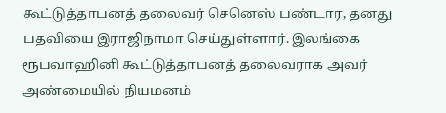கூட்டுத்தாபனத் தலைவர் செனெஸ் பண்டார, தனது பதவியை இராஜிநாமா செய்துள்ளார். இலங்கை ரூபவாஹினி கூட்டுத்தாபனத் தலைவராக அவர் அண்மையில் நியமனம்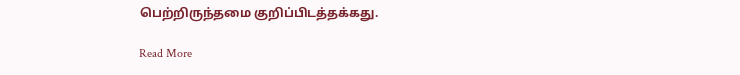பெற்றிருந்தமை குறிப்பிடத்தக்கது.

Read More